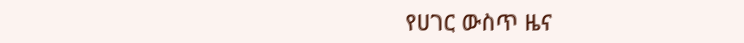የሀገር ውስጥ ዜና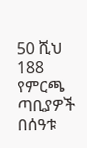50 ሺህ 188 የምርጫ ጣቢያዎች በሰዓቱ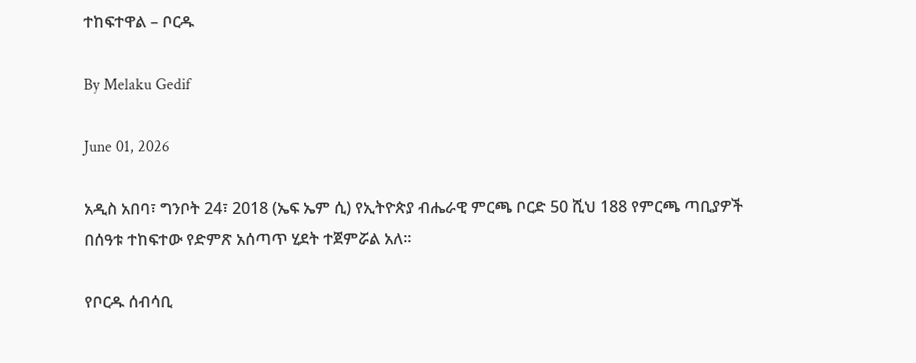ተከፍተዋል – ቦርዱ

By Melaku Gedif

June 01, 2026

አዲስ አበባ፣ ግንቦት 24፣ 2018 (ኤፍ ኤም ሲ) የኢትዮጵያ ብሔራዊ ምርጫ ቦርድ 50 ሺህ 188 የምርጫ ጣቢያዎች በሰዓቱ ተከፍተው የድምጽ አሰጣጥ ሂደት ተጀምሯል አለ፡፡

የቦርዱ ሰብሳቢ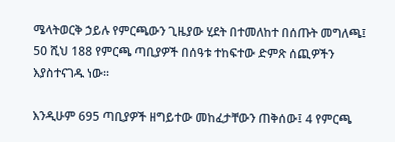ሜላትወርቅ ኃይሉ የምርጫውን ጊዜያው ሂደት በተመለከተ በሰጡት መግለጫ፤ 50 ሺህ 188 የምርጫ ጣቢያዎች በሰዓቱ ተከፍተው ድምጽ ሰጪዎችን እያስተናገዱ ነው፡፡

እንዲሁም 695 ጣቢያዎች ዘግይተው መከፈታቸውን ጠቅሰው፤ 4 የምርጫ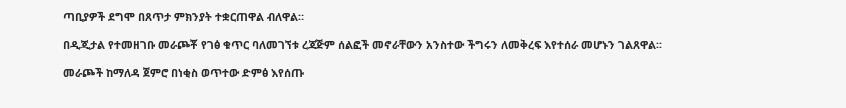ጣቢያዎች ደግሞ በጸጥታ ምክንያት ተቋርጠዋል ብለዋል።

በዲጂታል የተመዘገቡ መራጮቾ የገፅ ቁጥር ባለመገኘቱ ረጃጅም ሰልፎች መኖራቸውን አንስተው ችግሩን ለመቅረፍ እየተሰራ መሆኑን ገልጸዋል፡፡

መራጮች ከማለዳ ጀምሮ በነቂስ ወጥተው ድምፅ እየሰጡ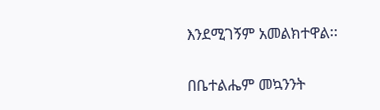እንደሚገኝም አመልክተዋል፡፡

በቤተልሔም መኳንንት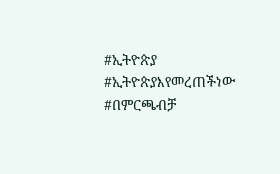#ኢትዮጵያ #ኢትዮጵያእየመረጠችነው #በምርጫብቻ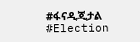#ፋናዲጂታል #Election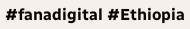#fanadigital #Ethiopia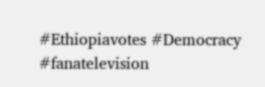#Ethiopiavotes #Democracy #fanatelevision